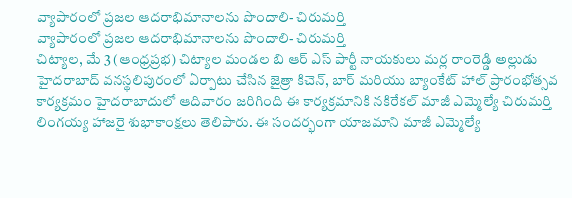వ్యాపారంలో ప్రజల ఆదరాభిమానాలను పొందాలి- చిరుమర్తి
వ్యాపారంలో ప్రజల ఆదరాభిమానాలను పొందాలి- చిరుమర్తి
చిట్యాల, మే 3 (ఆంధ్రప్రభ) చిట్యాల మండల బి ఆర్ ఎస్ పార్టీ నాయకులు మర్ల రాంరెడ్డి అల్లుడు హైదరాబాద్ వనస్థలిపురంలో ఏర్పాటు చేసిన జైత్రా కిచెన్, బార్ మరియు బ్యాంకేట్ హాల్ ప్రారంభోత్సవ కార్యక్రమం హైదరాబాదులో ఆదివారం జరిగింది ఈ కార్యక్రమానికి నకిరేకల్ మాజీ ఎమ్మెల్యే చిరుమర్తి లింగయ్య హాజరై శుభాకాంక్షలు తెలిపారు. ఈ సందర్భంగా యాజమాని మాజీ ఎమ్మెల్యే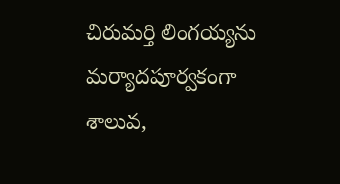చిరుమర్తి లింగయ్యను మర్యాదపూర్వకంగా శాలువ,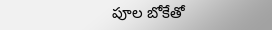పూల బోకేతో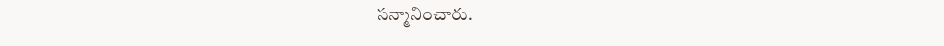సన్మానించారు.